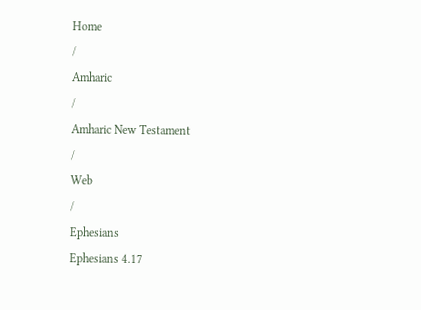Home
/
Amharic
/
Amharic New Testament
/
Web
/
Ephesians
Ephesians 4.17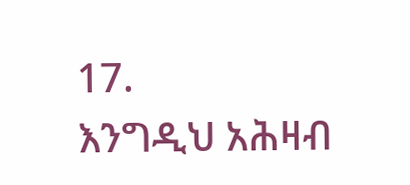17.
እንግዲህ አሕዛብ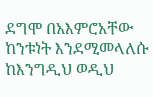ደግሞ በአእምሮአቸው ከንቱነት እንደሚመላለሱ ከእንግዲህ ወዲህ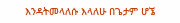እንዳትመላለሱ እላለሁ በጌታም ሆኜ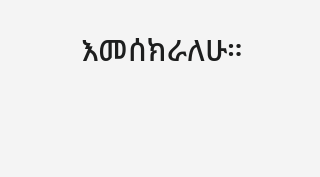እመሰክራለሁ።